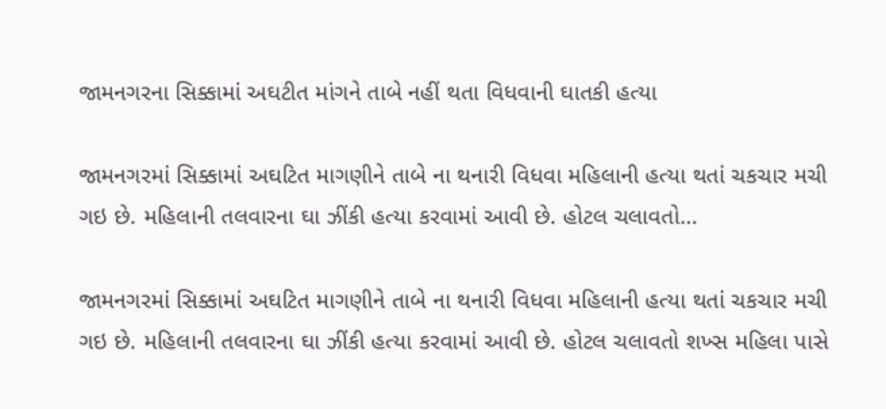જામનગરના સિક્કામાં અઘટીત માંગને તાબે નહીં થતા વિધવાની ઘાતકી હત્યા

જામનગરમાં સિક્કામાં અઘટિત માગણીને તાબે ના થનારી વિધવા મહિલાની હત્યા થતાં ચકચાર મચી ગઇ છે. મહિલાની તલવારના ઘા ઝીંકી હત્યા કરવામાં આવી છે. હોટલ ચલાવતો…

જામનગરમાં સિક્કામાં અઘટિત માગણીને તાબે ના થનારી વિધવા મહિલાની હત્યા થતાં ચકચાર મચી ગઇ છે. મહિલાની તલવારના ઘા ઝીંકી હત્યા કરવામાં આવી છે. હોટલ ચલાવતો શખ્સ મહિલા પાસે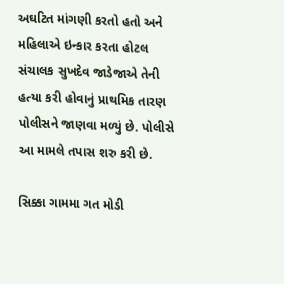અઘટિત માંગણી કરતો હતો અને મહિલાએ ઇન્કાર કરતા હોટલ સંચાલક સુખદેવ જાડેજાએ તેની હત્યા કરી હોવાનું પ્રાથમિક તારણ પોલીસને જાણવા મળ્યું છે. પોલીસે આ મામલે તપાસ શરુ કરી છે.

સિક્કા ગામમા ગત મોડી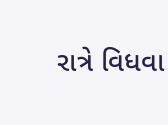રાત્રે વિધવા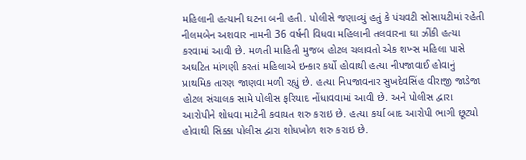મહિલાની હત્યાની ઘટના બની હતી. પોલીસે જણાવ્યું હતું કે પંચવટી સોસાયટીમાં રહેતી નીલમબેન અશવાર નામની 36 વર્ષની વિધવા મહિલાની તલવારના ઘા ઝીંકી હત્યા કરવામાં આવી છે. મળતી માહિતી મુજબ હોટલ ચલાવતો એક શખ્સ મહિલા પાસે અઘટિત માંગણી કરતાં મહિલાએ ઇન્કાર કર્યો હોવાથી હત્યા નીપજાવાઈ હોવાનું પ્રાથમિક તારણ જાણવા મળી રહ્યું છે. હત્યા નિપજાવનાર સુખદેવસિંહ વીરાજી જાડેજા હોટલ સંચાલક સામે પોલીસ ફરિયાદ નોંધાવવામાં આવી છે. અને પોલીસ દ્વારા આરોપીને શોધવા માટેની કવાયત શરુ કરાઇ છે. હત્યા કર્યા બાદ આરોપી ભાગી છૂટ્યો હોવાથી સિક્કા પોલીસ દ્વારા શોધખોળ શરુ કરાઇ છે.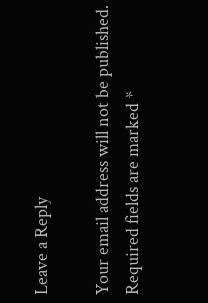Leave a Reply

Your email address will not be published. Required fields are marked *